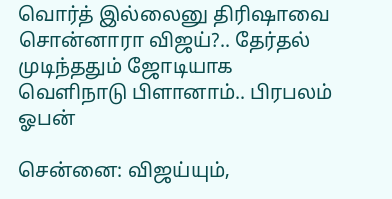வொர்த் இல்லைனு திரிஷாவை சொன்னாரா விஜய்?.. தேர்தல் முடிந்ததும் ஜோடியாக வெளிநாடு பிளானாம்.. பிரபலம் ஓபன்

சென்னை: விஜய்யும்,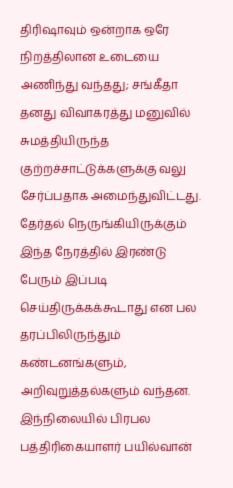திரிஷாவும் ஒன்றாக ஒரே நிறத்திலான உடையை அணிந்து வந்தது; சங்கீதா தனது விவாகரத்து மனுவில் சுமத்தியிருந்த குற்றச்சாட்டுக்களுக்கு வலு சேர்ப்பதாக அமைந்துவிட்டது. தேர்தல் நெருங்கியிருக்கும் இந்த நேரத்தில் இரண்டு பேரும் இப்படி செய்திருக்கக்கூடாது என பல தரப்பிலிருந்தும் கண்டனங்களும், அறிவுறுத்தல்களும் வந்தன. இந்நிலையில் பிரபல பத்திரிகையாளர் பயில்வான்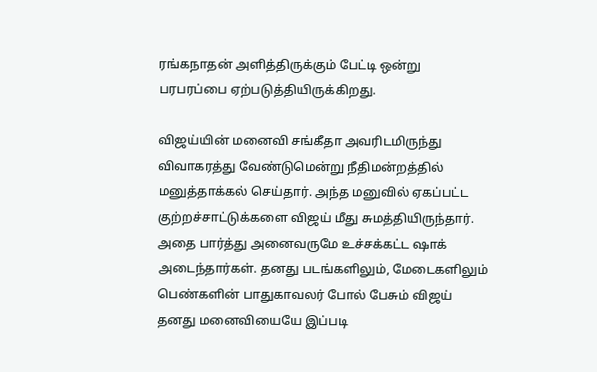ரங்கநாதன் அளித்திருக்கும் பேட்டி ஒன்று பரபரப்பை ஏற்படுத்தியிருக்கிறது.

விஜய்யின் மனைவி சங்கீதா அவரிடமிருந்து விவாகரத்து வேண்டுமென்று நீதிமன்றத்தில் மனுத்தாக்கல் செய்தார். அந்த மனுவில் ஏகப்பட்ட குற்றச்சாட்டுக்களை விஜய் மீது சுமத்தியிருந்தார். அதை பார்த்து அனைவருமே உச்சக்கட்ட ஷாக் அடைந்தார்கள். தனது படங்களிலும், மேடைகளிலும் பெண்களின் பாதுகாவலர் போல் பேசும் விஜய் தனது மனைவியையே இப்படி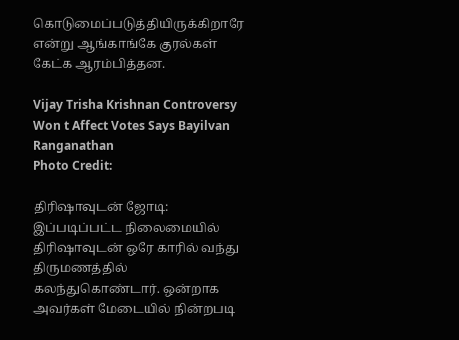கொடுமைப்படுத்தியிருக்கிறாரே என்று ஆங்காங்கே குரல்கள் கேட்க ஆரம்பித்தன.

Vijay Trisha Krishnan Controversy Won t Affect Votes Says Bayilvan Ranganathan
Photo Credit:

திரிஷாவுடன் ஜோடி: இப்படிப்பட்ட நிலைமையில் திரிஷாவுடன் ஒரே காரில் வந்து திருமணத்தில் கலந்துகொண்டார். ஒன்றாக அவர்கள் மேடையில் நின்றபடி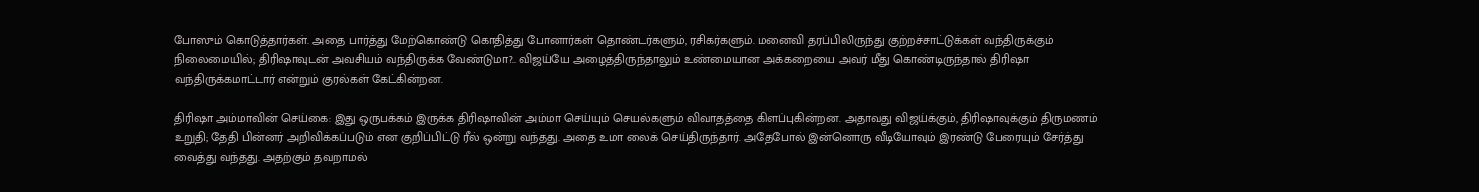போஸும் கொடுத்தார்கள். அதை பார்த்து மேற்கொண்டு கொதித்து போனார்கள் தொண்டர்களும், ரசிகர்களும். மனைவி தரப்பிலிருந்து குற்றச்சாட்டுக்கள் வந்திருக்கும் நிலைமையில்; திரிஷாவுடன் அவசியம் வந்திருக்க வேண்டுமா?.. விஜய்யே அழைத்திருந்தாலும் உண்மையான அக்கறையை அவர் மீது கொண்டிருந்தால் திரிஷா வந்திருக்கமாட்டார் என்றும் குரல்கள் கேட்கின்றன.

திரிஷா அம்மாவின் செய்கை: இது ஒருபக்கம் இருக்க திரிஷாவின் அம்மா செய்யும் செயல்களும் விவாதத்தை கிளப்புகின்றன. அதாவது விஜய்க்கும், திரிஷாவுக்கும் திருமணம் உறுதி; தேதி பின்னர் அறிவிக்கப்படும் என குறிப்பிட்டு ரீல் ஒன்று வந்தது. அதை உமா லைக் செய்திருந்தார். அதேபோல் இன்னொரு வீடியோவும் இரண்டு பேரையும் சேர்த்து வைத்து வந்தது. அதற்கும் தவறாமல்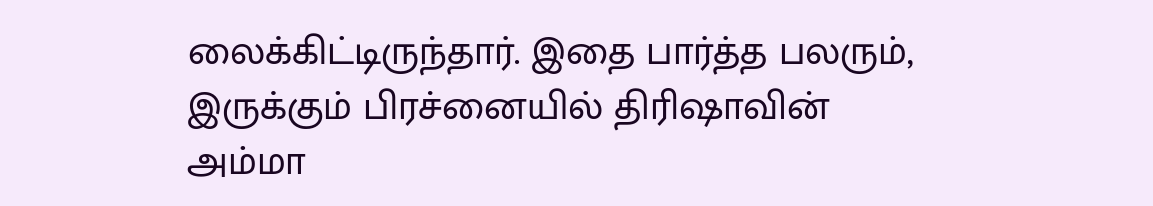லைக்கிட்டிருந்தார். இதை பார்த்த பலரும், இருக்கும் பிரச்னையில் திரிஷாவின் அம்மா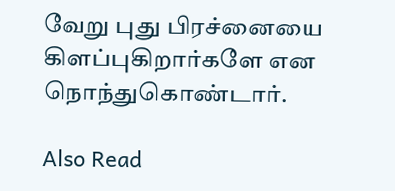வேறு புது பிரச்னையை கிளப்புகிறார்களே என நொந்துகொண்டார்.

Also Read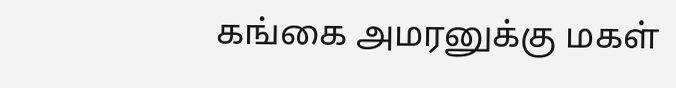கங்கை அமரனுக்கு மகள்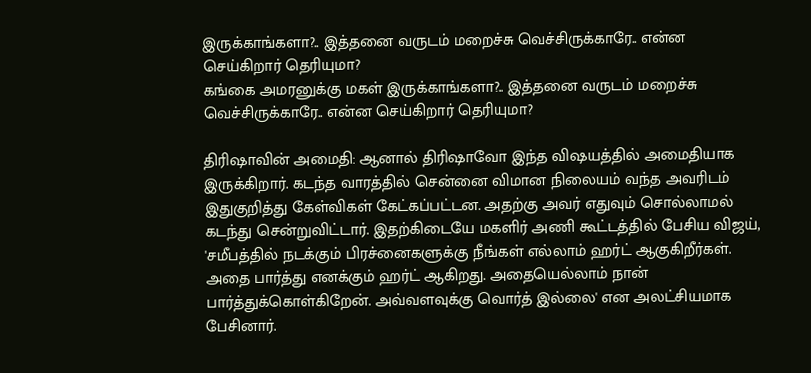இருக்காங்களா?.. இத்தனை வருடம் மறைச்சு வெச்சிருக்காரே.. என்ன செய்கிறார் தெரியுமா?
கங்கை அமரனுக்கு மகள் இருக்காங்களா?.. இத்தனை வருடம் மறைச்சு வெச்சிருக்காரே.. என்ன செய்கிறார் தெரியுமா?

திரிஷாவின் அமைதி: ஆனால் திரிஷாவோ இந்த விஷயத்தில் அமைதியாக இருக்கிறார். கடந்த வாரத்தில் சென்னை விமான நிலையம் வந்த அவரிடம் இதுகுறித்து கேள்விகள் கேட்கப்பட்டன. அதற்கு அவர் எதுவும் சொல்லாமல் கடந்து சென்றுவிட்டார். இதற்கிடையே மகளிர் அணி கூட்டத்தில் பேசிய விஜய், 'சமீபத்தில் நடக்கும் பிரச்னைகளுக்கு நீங்கள் எல்லாம் ஹர்ட் ஆகுகிறீர்கள். அதை பார்த்து எனக்கும் ஹர்ட் ஆகிறது. அதையெல்லாம் நான் பார்த்துக்கொள்கிறேன். அவ்வளவுக்கு வொர்த் இல்லை' என அலட்சியமாக பேசினார்.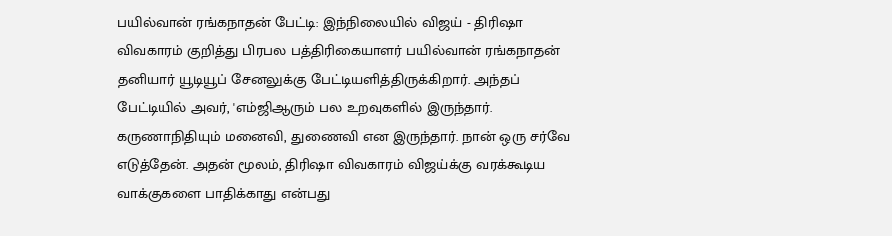பயில்வான் ரங்கநாதன் பேட்டி: இந்நிலையில் விஜய் - திரிஷா விவகாரம் குறித்து பிரபல பத்திரிகையாளர் பயில்வான் ரங்கநாதன் தனியார் யூடியூப் சேனலுக்கு பேட்டியளித்திருக்கிறார். அந்தப் பேட்டியில் அவர், 'எம்ஜிஆரும் பல உறவுகளில் இருந்தார். கருணாநிதியும் மனைவி, துணைவி என இருந்தார். நான் ஒரு சர்வே எடுத்தேன். அதன் மூலம், திரிஷா விவகாரம் விஜய்க்கு வரக்கூடிய வாக்குகளை பாதிக்காது என்பது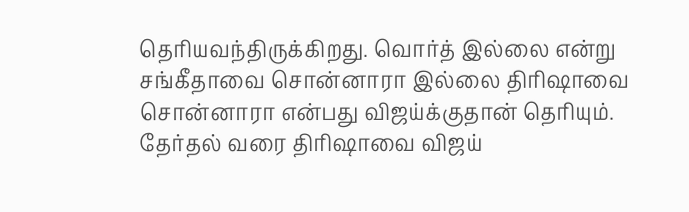தெரியவந்திருக்கிறது. வொர்த் இல்லை என்று சங்கீதாவை சொன்னாரா இல்லை திரிஷாவை சொன்னாரா என்பது விஜய்க்குதான் தெரியும். தேர்தல் வரை திரிஷாவை விஜய்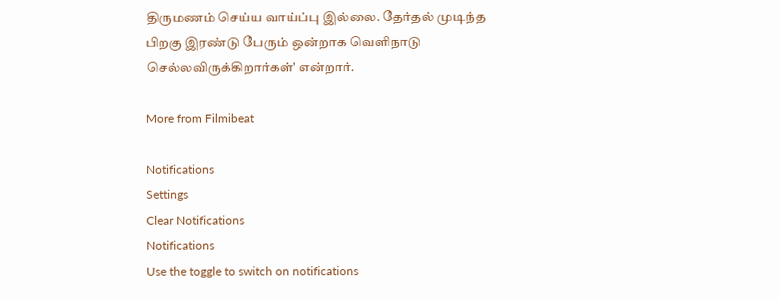திருமணம் செய்ய வாய்ப்பு இல்லை. தேர்தல் முடிந்த பிறகு இரண்டு பேரும் ஒன்றாக வெளிநாடு செல்லவிருக்கிறார்கள்' என்றார்.

More from Filmibeat

Notifications
Settings
Clear Notifications
Notifications
Use the toggle to switch on notifications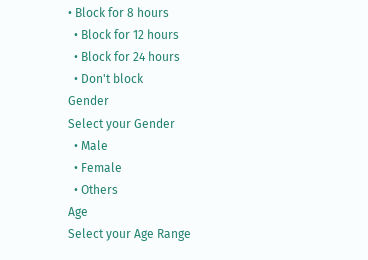• Block for 8 hours
  • Block for 12 hours
  • Block for 24 hours
  • Don't block
Gender
Select your Gender
  • Male
  • Female
  • Others
Age
Select your Age Range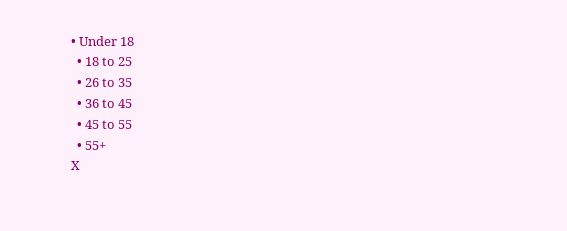• Under 18
  • 18 to 25
  • 26 to 35
  • 36 to 45
  • 45 to 55
  • 55+
X